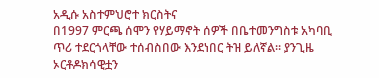አዲሱ አስተምህሮተ ክርስትና
በ1997 ምርጫ ሰሞን የሃይማኖት ሰዎች በቤተመንግስቱ አካባቢ ጥሪ ተደርጎላቸው ተሰብስበው እንደነበር ትዝ ይለኛል። ያንጊዜ ኦርቶዶክሳዊቷን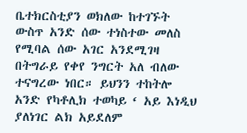ቤተክርስቲያን ወክለው ከተገኙት ውስጥ አንድ ሰው ተነስተው መለስ የሚባል ሰው አገር አንደሚገዛ በትግራይ የቀየ ንግርት አለ ብለው ተናግረው ነበር። ይህንን ተከትሎ አንድ የካቶሊክ ተወካይ ‘ አይ እነዲህ ያለነገር ልክ አይደለም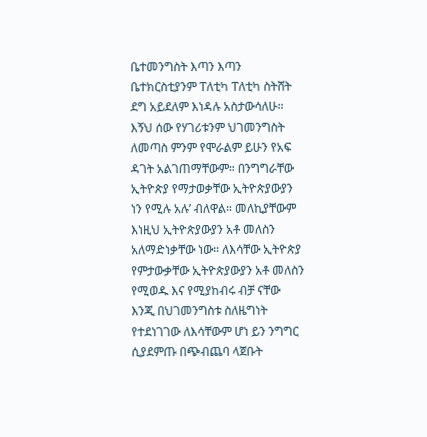ቤተመንግስት እጣን እጣን ቤተክርስቲያንም ፐለቲካ ፐለቲካ ስትሸት ደግ አይደለም እነዳሉ አስታውሳለሁ።
እኝህ ሰው የሃገሪቱንም ህገመንግስት ለመጣስ ምንም የሞራልም ይሁን የአፍ ዳገት አልገጠማቸውም። በንግግራቸው ኢትዮጵያ የማታወቃቸው ኢትዮጵያውያን ነን የሚሉ አሉ’ ብለዋል። መለኪያቸውም እነዚህ ኢትዮጵያውያን አቶ መለስን አለማድነቃቸው ነው። ለእሳቸው ኢትዮጵያ የምታውቃቸው ኢትዮጵያውያን አቶ መለስን የሚወዱ እና የሚያከብሩ ብቻ ናቸው እንጂ በህገመንግስቱ ስለዜግነት የተደነገገው ለእሳቸውም ሆነ ይን ንግግር ሲያደምጡ በጭብጨባ ላጀቡት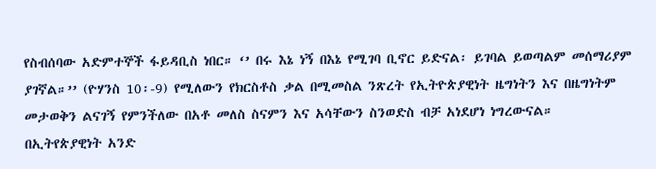የስብሰባው አድምተኞች ፋይዳቢስ ነበር። ‘’ በሩ እኔ ነኝ በእኔ የሚገባ ቢኖር ይድናል፡ ይገባል ይወጣልም መሰማሪያም ያገኛል።’’ (ዮሃንስ 10፡-9) የሚለውን የክርስቶስ ቃል በሚመስል ንጽረት የኢትዮጵያዊነት ዜግነትን እና በዜግነትም መታወቅን ልናገኝ የምንችለው በአቶ መለስ ስናምን እና አሳቸውን ስንወድስ ብቻ አነደሆነ ነግረውናል። በኢትየጵያዊነት አንድ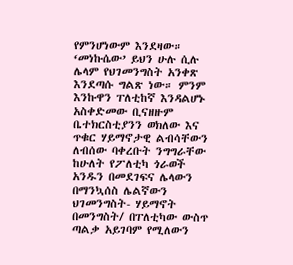የምንሆነውም እንደዛው። ‘መነኩሴው’ ይህን ሁሉ ሲሉ ሌላም የህገመንግስት አንቀጽ እንደጣሱ ግልጽ ነው። ምንም እንኩዋን ፐለቲከኛ እንዳልሆኑ አስቀድመው ቢናዘዙም ቤተክርስቲያንን ወክለው እና ጥቁር ሃይማኖታዊ ልብሳቸውን ለብሰው ባቀረቡት ንግግራቸው ከሁለት የፖለቲካ ጎራወች አንዱን በመደገፍና ሌላውን በማንኳሰስ ሌልኛውን ህገመንግስት- ሃይማኖት በመንግስት/ በፐለቲካው ውስጥ ጣልቃ አይገባም የሚለውን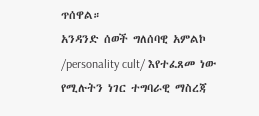ጥሰዋል።
አንዳንድ ሰወች ግለሰባዊ አምልኮ /personality cult/ እየተፈጸመ ነው የሚሉትን ነገር ተግባራዊ ማስረጃ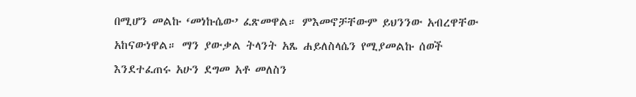በሚሆን መልኩ ‘መነኩሴው’ ፈጽመዋል። ምእመኖቻቸውም ይህንንው አብረዋቸው አከናውነዋል። ማን ያውቃል ትላንት አጼ ሐይለስላሴን የሚያመልኩ ሰወች እንደተፈጠሩ አሁን ደግመ አቶ መለስን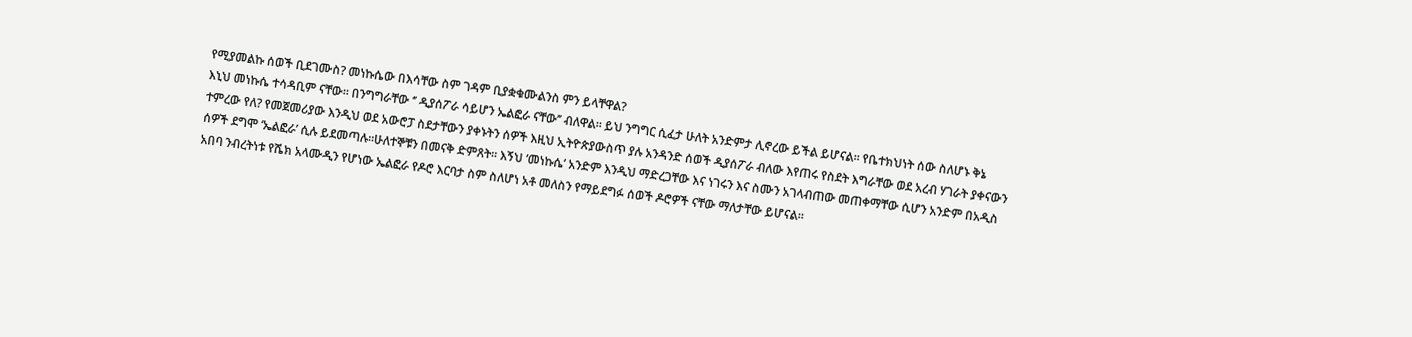የሚያመልኩ ሰወች ቢደገሙስ? መነኩሴው በእሳቸው ስም ገዳም ቢያቋቁሙልንስ ምን ይላቸዋል?
እኒህ መነኩሴ ተሳዳቢም ናቸው። በንግግራቸው ‘’ ዲያሰፖራ ሳይሆን ኤልፎራ ናቸው’’ ብለዋል። ይህ ንግግር ሲፈታ ሁለት አንድምታ ሊኖረው ይችል ይሆናል። የቤተክህነት ሰው ስለሆኑ ቅኔ ተምረው የለ? የመጀመሪያው እንዲህ ወደ አውሮፓ ስደታቸውን ያቀኑትን ሰዎች እዚህ ኢትዮጵያውስጥ ያሉ አንዳንድ ሰወች ዲያሰፖራ ብለው እየጠሩ የስደት እግራቸው ወደ አረብ ሃገራት ያቀናውን ሰዎች ደግሞ ‘ኤልፎራ’ ሲሉ ይደመጣሉ።ሁለተኞቹን በመናቅ ድምጸት። እኝህ ‘መነኩሴ’ አንድም እንዲህ ማድረጋቸው እና ነገሩን እና ስሙን አገላብጠው መጠቀማቸው ሲሆን አንድም በአዲስ አበባ ንብረትነቱ የሼክ አላሙዲን የሆነው ኤልፎራ የዶሮ እርባታ ስም ስለሆነ አቶ መለስን የማይደግፉ ሰወች ዶሮዎች ናቸው ማለታቸው ይሆናል።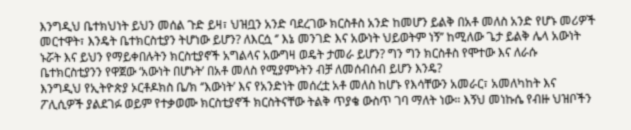እንግዲህ ቤተክህነት ይህን መሰል ጉድ ይዛ፣ ህዝቧን አንድ ባደረገው ክርስቶስ አንድ ከመሆን ይልቅ በአቶ መለስ አንድ የሆኑ መሪዎች መርተዋት፣ እንዴት ቤተክርስቲያን ትሆነው ይሆን? ለእርሷ ‘’ እኔ መንገድ እና አውነት ህይወትም ነኝ’’ ከሚለው ጌታ ይልቅ ሌላ አውነት ኑሯት እና ይህን የማይቀበሉትን ክርስቲያኖች አግልላና አውግዛ ወዴት ታመራ ይሆን? ግን ግን ክርስቶስ የሞተው እና ለራሱ ቤተክርስቲያንን የዋጀው ‘አውነት በሆኑት’ በአቶ መለስ የሚያምኑትን ብቻ ለመሰብሰብ ይሆን እንዴ?
እንግዲህ የኢትዮጵያ ኦርቶዶክስ ቤ/ክ ‘’እውነት’ እና የአንድነት መሰረቷ አቶ መለስ ከሆኑ የእሳቸውን አመራር፣ አመለካከት እና ፖሊሲዎች ያልደገፉ ወይም የተቃወሙ ክርስቲያኖች ክርስትናቸው ትልቅ ጥያቄ ውስጥ ገባ ማለት ነው። እኝህ መነኩሴ የብዙ ህዝቦችን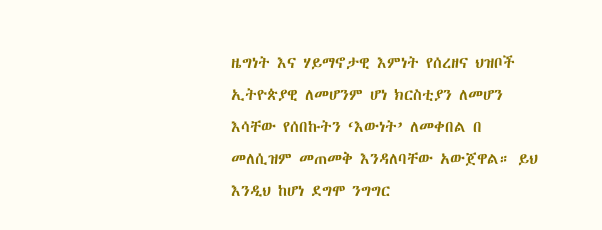ዜግነት እና ሃይማኖታዊ እምነት የሰረዘና ህዝቦች ኢትዮጵያዊ ለመሆንም ሆነ ክርስቲያን ለመሆን እሳቸው የሰበኩትን ‘እውነት’ ለመቀበል በ መለሲዝም መጠመቅ እንዳለባቸው አውጀዋል። ይህ እንዲህ ከሆነ ደግሞ ንግግር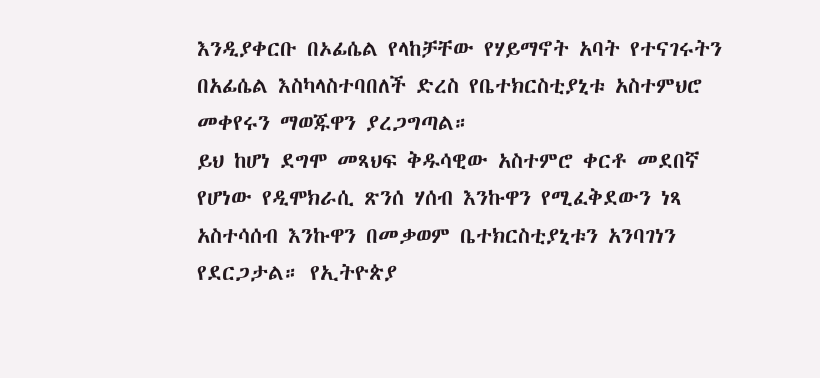እንዲያቀርቡ በኦፊሴል የላከቻቸው የሃይማኖት አባት የተናገሩትን በአፊሴል እስካላስተባበለች ድረስ የቤተክርስቲያኒቱ አስተምህሮ መቀየሩን ማወጁዋን ያረጋግጣል።
ይህ ከሆነ ደግሞ መጻህፍ ቅዱሳዊው አስተምሮ ቀርቶ መደበኛ የሆነው የዲሞክራሲ ጽንሰ ሃሰብ እንኩዋን የሚፈቅደውን ነጻ አስተሳሰብ እንኩዋን በመቃወም ቤተክርስቲያኒቱን አንባገነን የደርጋታል። የኢትዮጵያ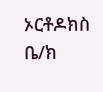ኦርቶዶክስ ቤ/ክ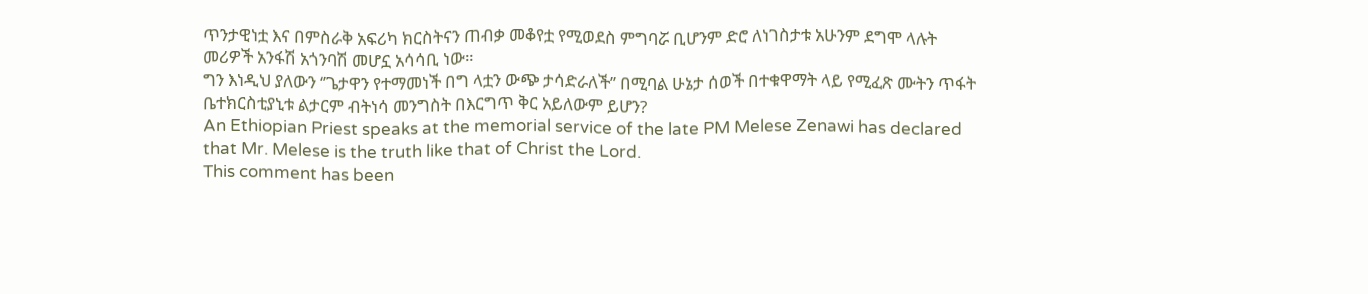ጥንታዊነቷ እና በምስራቅ አፍሪካ ክርስትናን ጠብቃ መቆየቷ የሚወደስ ምግባሯ ቢሆንም ድሮ ለነገስታቱ አሁንም ደግሞ ላሉት መሪዎች አንፋሽ አጎንባሽ መሆኗ አሳሳቢ ነው።
ግን እነዲህ ያለውን ‘’ጌታዋን የተማመነች በግ ላቷን ውጭ ታሳድራለች’’ በሚባል ሁኔታ ሰወች በተቁዋማት ላይ የሚፈጽ ሙትን ጥፋት ቤተክርስቲያኒቱ ልታርም ብትነሳ መንግስት በእርግጥ ቅር አይለውም ይሆን?
An Ethiopian Priest speaks at the memorial service of the late PM Melese Zenawi has declared that Mr. Melese is the truth like that of Christ the Lord.
This comment has been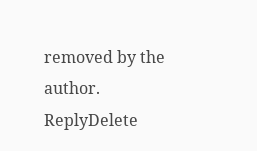removed by the author.
ReplyDelete